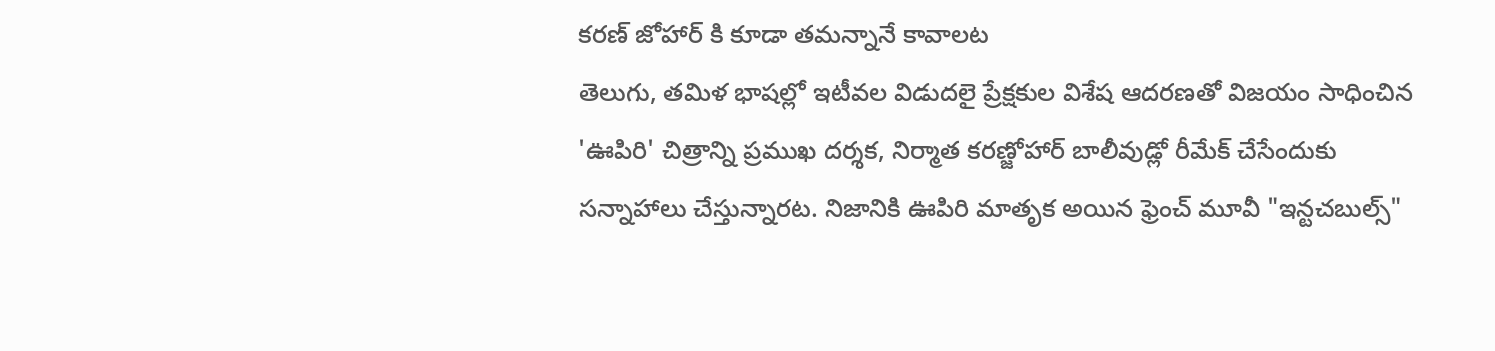కరణ్ జోహార్ కి కూడా తమన్నానే కావాలట
తెలుగు, తమిళ భాషల్లో ఇటీవల విడుదలై ప్రేక్షకుల విశేష ఆదరణతో విజయం సాధించిన 'ఊపిరి' చిత్రాన్ని ప్రముఖ దర్శక, నిర్మాత కరణ్జోహార్ బాలీవుడ్లో రీమేక్ చేసేందుకు సన్నాహాలు చేస్తున్నారట. నిజానికి ఊపిరి మాతృక అయిన ఫ్రెంచ్ మూవీ "ఇన్టచబుల్స్"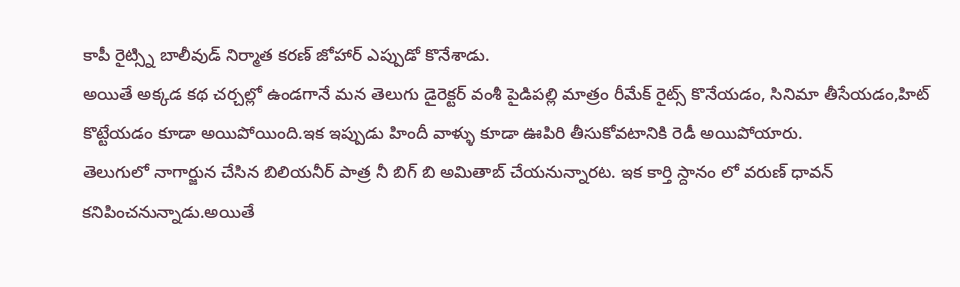కాపీ రైట్స్ని బాలీవుడ్ నిర్మాత కరణ్ జోహార్ ఎప్పుడో కొనేశాడు.
అయితే అక్కడ కథ చర్చల్లో ఉండగానే మన తెలుగు డైరెక్టర్ వంశీ పైడిపల్లి మాత్రం రీమేక్ రైట్స్ కొనేయడం, సినిమా తీసేయడం,హిట్ కొట్టేయడం కూడా అయిపోయింది.ఇక ఇప్పుడు హిందీ వాళ్ళు కూడా ఊపిరి తీసుకోవటానికి రెడీ అయిపోయారు.
తెలుగులో నాగార్జున చేసిన బిలియనీర్ పాత్ర నీ బిగ్ బి అమితాబ్ చేయనున్నారట. ఇక కార్తి స్దానం లో వరుణ్ ధావన్ కనిపించనున్నాడు.అయితే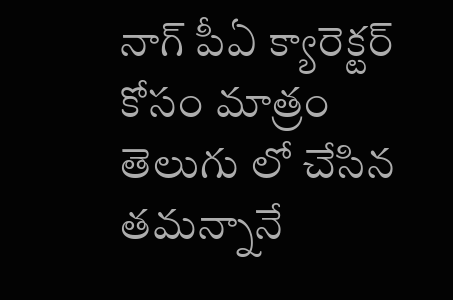నాగ్ పీఏ క్యారెక్టర్ కోసం మాత్రం తెలుగు లో చేసిన తమన్నానే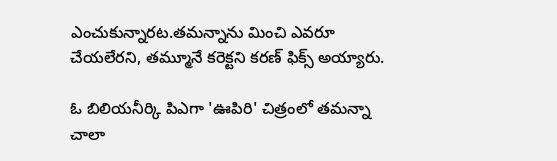ఎంచుకున్నారట.తమన్నాను మించి ఎవరూ చేయలేరని, తమ్మూనే కరెక్టని కరణ్ ఫిక్స్ అయ్యారు.

ఓ బిలియనీర్కి పిఎగా 'ఊపిరి' చిత్రంలో తమన్నా చాలా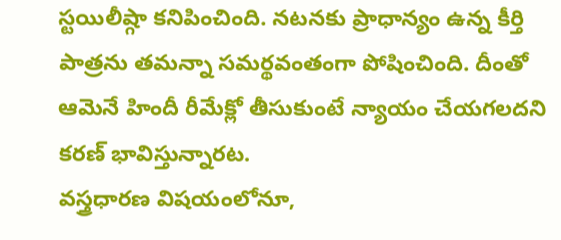స్టయిలీష్గా కనిపించింది. నటనకు ప్రాధాన్యం ఉన్న కీర్తి పాత్రను తమన్నా సమర్థవంతంగా పోషించింది. దీంతో ఆమెనే హిందీ రీమేక్లో తీసుకుంటే న్యాయం చేయగలదని కరణ్ భావిస్తున్నారట.
వస్త్రధారణ విషయంలోనూ,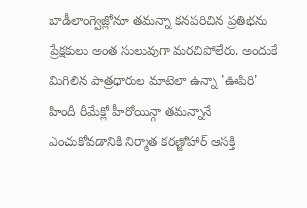బాడీలాంగ్వెజ్లోనూ తమన్నా కనపరిచిన ప్రతిభను ప్రేక్షకులు అంత సులువుగా మరచిపోలేరు. అందుకే మిగిలిన పాత్రధారుల మాటెలా ఉన్నా 'ఊపిరి' హిందీ రీమేక్లో హీరోయిన్గా తమన్నానే ఎంచుకోవడానికి నిర్మాత కరణ్జోహార్ ఆసక్తి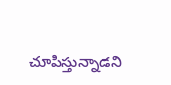చూపిస్తున్నాడని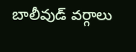బాలీవుడ్ వర్గాలు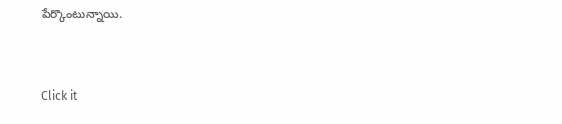పేర్కొంటున్నాయి.


Click it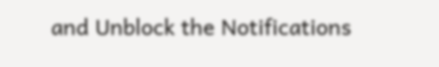and Unblock the Notifications